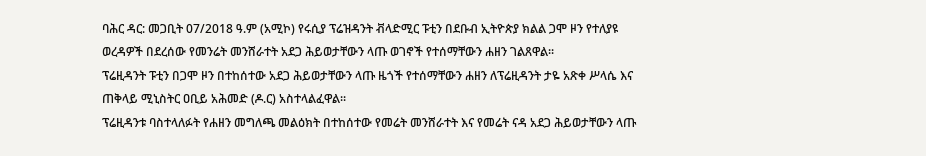ባሕር ዳር: መጋቢት 07/2018 ዓ.ም (አሚኮ) የሩሲያ ፕሬዝዳንት ቭላድሚር ፑቲን በደቡብ ኢትዮጵያ ክልል ጋሞ ዞን የተለያዩ ወረዳዎች በደረሰው የመንሬት መንሸራተት አደጋ ሕይወታቸውን ላጡ ወገኖች የተሰማቸውን ሐዘን ገልጸዋል፡፡
ፕሬዚዳንት ፑቲን በጋሞ ዞን በተከሰተው አደጋ ሕይወታቸውን ላጡ ዜጎች የተሰማቸውን ሐዘን ለፕሬዚዳንት ታዬ አጽቀ ሥላሴ እና ጠቅላይ ሚኒስትር ዐቢይ አሕመድ (ዶ.ር) አስተላልፈዋል፡፡
ፕሬዚዳንቱ ባስተላለፉት የሐዘን መግለጫ መልዕክት በተከሰተው የመሬት መንሸራተት እና የመሬት ናዳ አደጋ ሕይወታቸውን ላጡ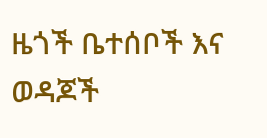ዜጎች ቤተሰቦች እና ወዳጆች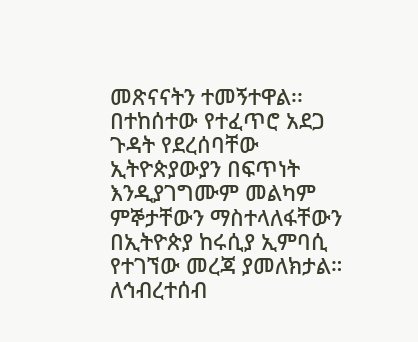መጽናናትን ተመኝተዋል፡፡
በተከሰተው የተፈጥሮ አደጋ ጉዳት የደረሰባቸው ኢትዮጵያውያን በፍጥነት እንዲያገግሙም መልካም ምኞታቸውን ማስተላለፋቸውን በኢትዮጵያ ከሩሲያ ኢምባሲ የተገኘው መረጃ ያመለክታል።
ለኅብረተሰብ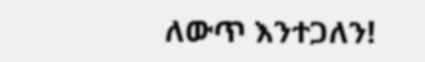ለውጥ እንተጋለን!